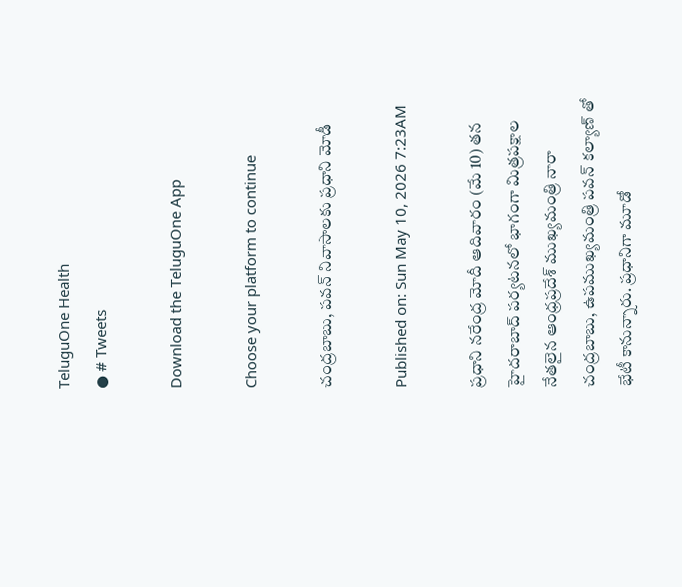TeluguOne Health
● # Tweets

Download the TeluguOne App

Choose your platform to continue

చంద్రబాబు, పవన్ నివాసాలకు ప్రధాని మోడీ

Published on: Sun May 10, 2026 7:23AM

ప్రధాని నరేంద్ర మోదీ ఆదివారం (మే 10) తన  హైదరాబాద్ పర్యటనలో భాగంగా మిత్రపక్షాల నేతలైన ఆంధ్రప్రదేశ్ ముఖ్యమంత్రి నారా చంద్రబాబు, ఉపముఖ్యమంత్రి పవన్ కల్యాణ్ తో భేటీ కానున్నారు. ప్రధానిగా మూడో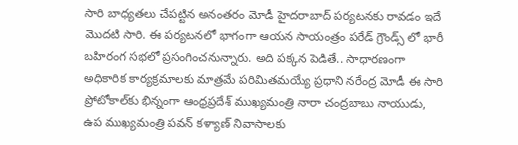సారి బాధ్యతలు చేపట్టిన అనంతరం మోడీ హైదరాబాద్ పర్యటనకు రావడం ఇదే మొదటి సారి. ఈ పర్యటనలో భాగంగా ఆయన సాయంత్రం పరేడ్ గ్రౌండ్స్ లో భారీ బహిరంగ సభలో ప్రసంగించనున్నారు. అది పక్కన పెడితే.. సాధారణంగా అధికారిక కార్యక్రమాలకు మాత్రమే పరిమితమయ్యే ప్రధాని నరేంద్ర మోడీ ఈ సారి  ప్రోటోకాల్‌కు భిన్నంగా ఆంధ్రప్రదేశ్ ముఖ్యమంత్రి నారా చంద్రబాబు నాయుడు,  ఉప ముఖ్యమంత్రి పవన్ కళ్యాణ్ నివాసాలకు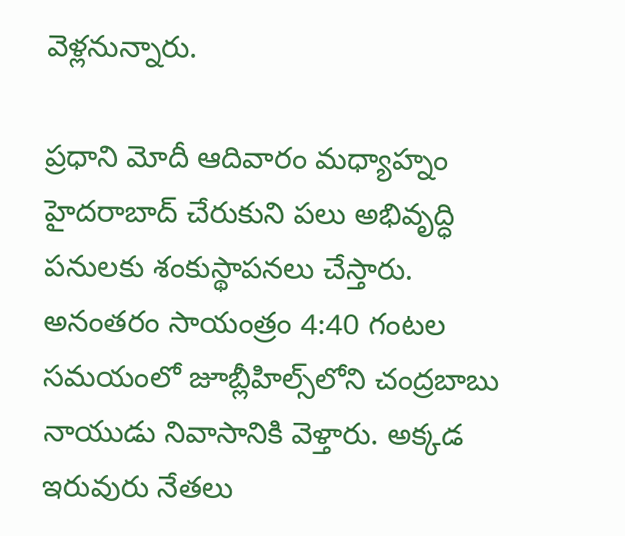వెళ్లనున్నారు.

ప్రధాని మోదీ ఆదివారం మధ్యాహ్నం హైదరాబాద్ చేరుకుని పలు అభివృద్ధి పనులకు శంకుస్థాపనలు చేస్తారు.  అనంతరం సాయంత్రం 4:40 గంటల సమయంలో జూబ్లీహిల్స్‌లోని చంద్రబాబు నాయుడు నివాసానికి వెళ్తారు. అక్కడ ఇరువురు నేతలు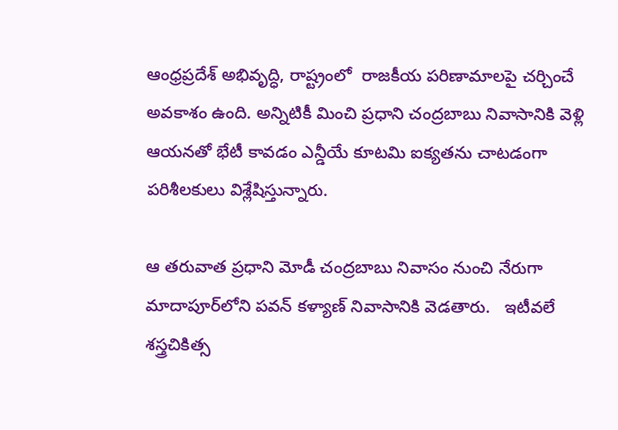ఆంధ్రప్రదేశ్ అభివృద్ధి, రాష్ట్రంలో  రాజకీయ పరిణామాలపై చర్చించే అవకాశం ఉంది. అన్నిటికీ మించి ప్రధాని చంద్రబాబు నివాసానికి వెళ్లి ఆయనతో భేటీ కావడం ఎన్డీయే కూటమి ఐక్యతను చాటడంగా పరిశీలకులు విశ్లేషిస్తున్నారు.

ఆ తరువాత ప్రధాని మోడీ చంద్రబాబు నివాసం నుంచి నేరుగా  మాదాపూర్‌లోని పవన్ కళ్యాణ్ నివాసానికి వెడతారు.   ఇటీవలే  శస్త్రచికిత్స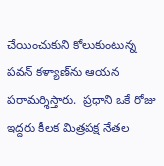చేయించుకుని కోలుకుంటున్న పవన్ కళ్యాణ్‌ను ఆయన పరామర్శిస్తారు.  ప్రధాని ఒకే రోజు ఇద్దరు కీలక మిత్రపక్ష నేతల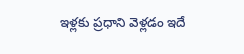ఇళ్లకు ప్రధాని వెళ్లడం ఇదే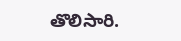తొలిసారి.